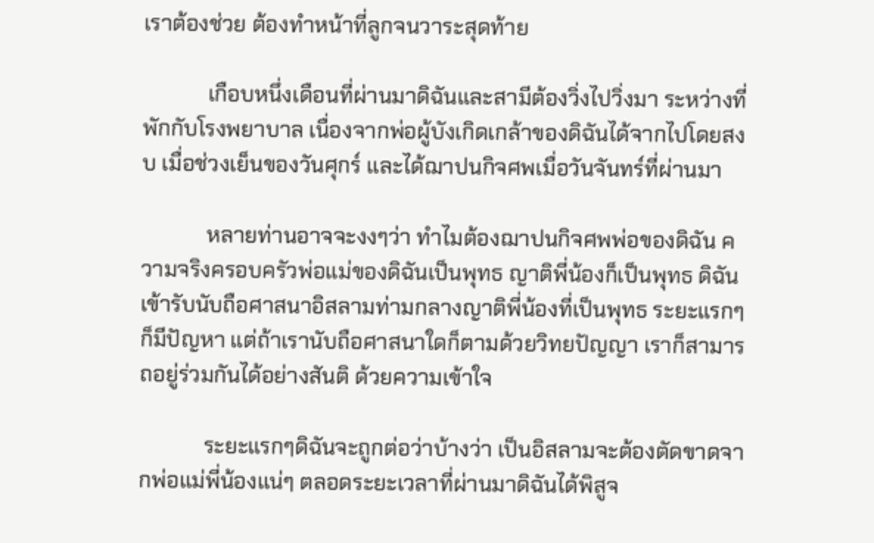เราต้องช่วย ต้องทำหน้าที่ลูกจนวาระสุดท้าย

            เกือบหนึ่งเดือนที่ผ่านมาดิฉันและสามีต้องวิ่งไปวิ่งมา ระหว่างที่พักกับโรงพยาบาล เนื่องจากพ่อผู้บังเกิดเกล้าของดิฉันได้จากไปโดยสงบ เมื่อช่วงเย็นของวันศุกร์ และได้ฌาปนกิจศพเมื่อวันจันทร์ที่ผ่านมา

            หลายท่านอาจจะงงๆว่า ทำไมต้องฌาปนกิจศพพ่อของดิฉัน ความจริงครอบครัวพ่อแม่ของดิฉันเป็นพุทธ ญาติพี่น้องก็เป็นพุทธ ดิฉันเข้ารับนับถือศาสนาอิสลามท่ามกลางญาติพี่น้องที่เป็นพุทธ ระยะแรกๆก็มีปัญหา แต่ถ้าเรานับถือศาสนาใดก็ตามด้วยวิทยปัญญา เราก็สามารถอยู่ร่วมกันได้อย่างสันติ ด้วยความเข้าใจ

            ระยะแรกๆดิฉันจะถูกต่อว่าบ้างว่า เป็นอิสลามจะต้องตัดขาดจากพ่อแม่พี่น้องแน่ๆ ตลอดระยะเวลาที่ผ่านมาดิฉันได้พิสูจ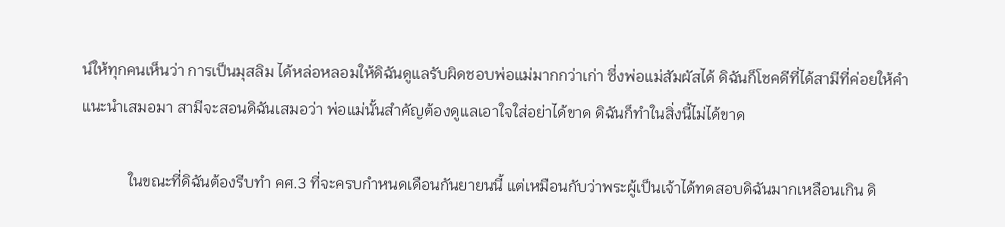น์ให้ทุกคนเห็นว่า การเป็นมุสลิม ได้หล่อหลอมให้ดิฉันดูแลรับผิดชอบพ่อแม่มากกว่าเก่า ซึ่งพ่อแม่สัมผัสได้ ดิฉันก็โชคดีที่ได้สามีที่ค่อยให้คำแนะนำเสมอมา สามีจะสอนดิฉันเสมอว่า พ่อแม่นั้นสำคัญต้องดูแลเอาใจใส่อย่าได้ขาด ดิฉันก็ทำในสิ่งนี้ไม่ได้ขาด

            ในขณะที่ดิฉันต้องรีบทำ คศ.3 ที่จะครบกำหนดเดือนกันยายนนี้ แต่เหมือนกับว่าพระผู้เป็นเจ้าได้ทดสอบดิฉันมากเหลือนเกิน ดิ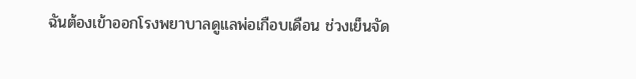ฉันต้องเข้าออกโรงพยาบาลดูแลพ่อเกือบเดือน ช่วงเย็นจัด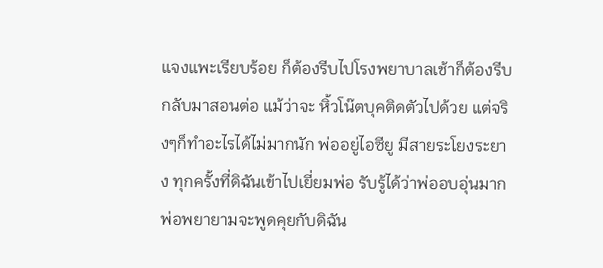แจงแพะเรียบร้อย ก็ต้องรีบไปโรงพยาบาลเช้าก็ต้องรีบกลับมาสอนต่อ แม้ว่าจะ หิ้วโน๊ตบุคติดตัวไปด้วย แต่จริงๆก็ทำอะไรได้ไม่มากนัก พ่ออยู่ไอซียู มีสายระโยงระยาง ทุกครั้งที่ดิฉันเข้าไปเยี่ยมพ่อ รับรู้ได้ว่าพ่ออบอุ่นมาก พ่อพยายามจะพูดคุยกับดิฉัน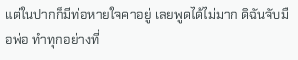แต่ในปากก็มีท่อหายใจคาอยู่ เลยพูดได้ไม่มาก ดิฉันจับมือพ่อ ทำทุกอย่างที่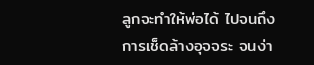ลูกจะทำให้พ่อได้ ไปจนถึงการเช็ดล้างอุจจระ จนง่า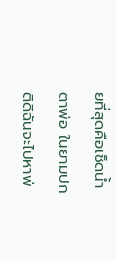ยที่สุดคือเช็ดน้ำตาพ่อ ในยามปกติดิฉันจะไปหาพ่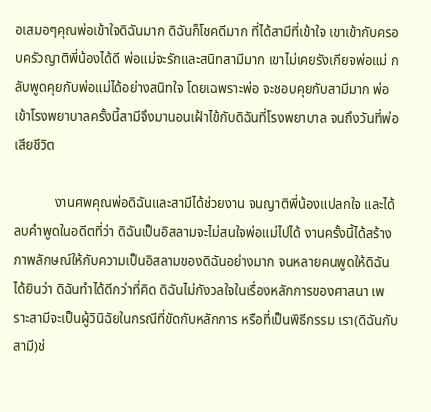อเสมอๆคุณพ่อเข้าใจดิฉันมาก ดิฉันก็โชคดีมาก ที่ได้สามีที่เข้าใจ เขาเข้ากับครอบครัวญาติพี่น้องได้ดี พ่อแม่จะรักและสนิทสามีมาก เขาไม่เคยรังเกียจพ่อแม่ กลับพูดคุยกับพ่อแม่ได้อย่างสนิทใจ โดยเฉพราะพ่อ จะชอบคุยกับสามีมาก พ่อเข้าโรงพยาบาลครั้งนี้สามีจึงมานอนเฝ้าไข้กับดิฉันที่โรงพยาบาล จนถึงวันที่พ่อเสียชีวิต

            งานศพคุณพ่อดิฉันและสามีได้ช่วยงาน จนญาติพี่น้องแปลกใจ และได้ลบคำพูดในอดีตที่ว่า ดิฉันเป็นอิสลามจะไม่สนใจพ่อแม่ไปได้ งานครั้งนี้ได้สร้างภาพลักษณ์ให้กับความเป็นอิสลามของดิฉันอย่างมาก จนหลายคนพูดให้ดิฉันได้ยินว่า ดิฉันทำได้ดีกว่าที่คิด ดิฉันไม่กังวลใจในเรื่องหลักการของศาสนา เพราะสามีจะเป็นผู้วินิฉัยในกรณีที่ขัดกับหลักการ หรือที่เป็นพิธีกรรม เรา(ดิฉันกับสามี)ช่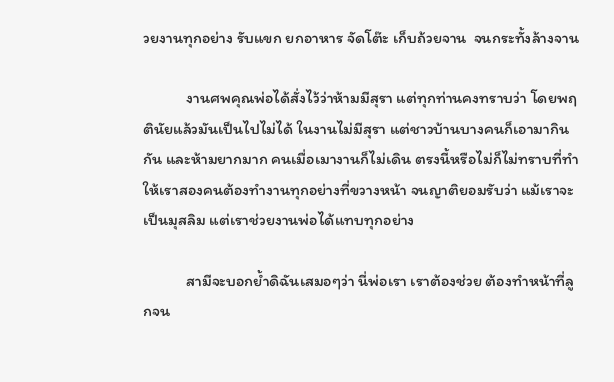วยงานทุกอย่าง รับแขก ยกอาหาร จัดโต๊ะ เก็บถ้วยจาน  จนกระทั้งล้างจาน

            งานศพคุณพ่อได้สั่งไว้ว่าห้ามมีสุรา แต่ทุกท่านคงทราบว่า โดยพฤตินัยแล้วมันเป็นไปไม่ได้ ในงานไม่มีสุรา แต่ชาวบ้านบางคนก็เอามากินกัน และห้ามยากมาก คนเมื่อเมางานก็ไม่เดิน ตรงนี้หรือไม่ก็ไม่ทราบที่ทำให้เราสองคนต้องทำงานทุกอย่างที่ขวางหน้า จนญาติยอมรับว่า แม้เราจะเป็นมุสลิม แต่เราช่วยงานพ่อได้แทบทุกอย่าง

            สามีจะบอกย้ำดิฉันเสมอๆว่า นี่พ่อเรา เราต้องช่วย ต้องทำหน้าที่ลูกจน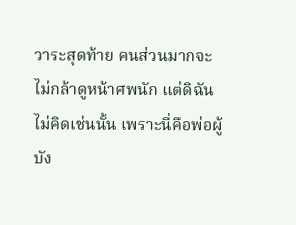วาระสุดท้าย คนส่วนมากจะไม่กล้าดูหน้าศพนัก แต่ดิฉันไม่คิดเช่นนั้น เพราะนี่คือพ่อผู้บัง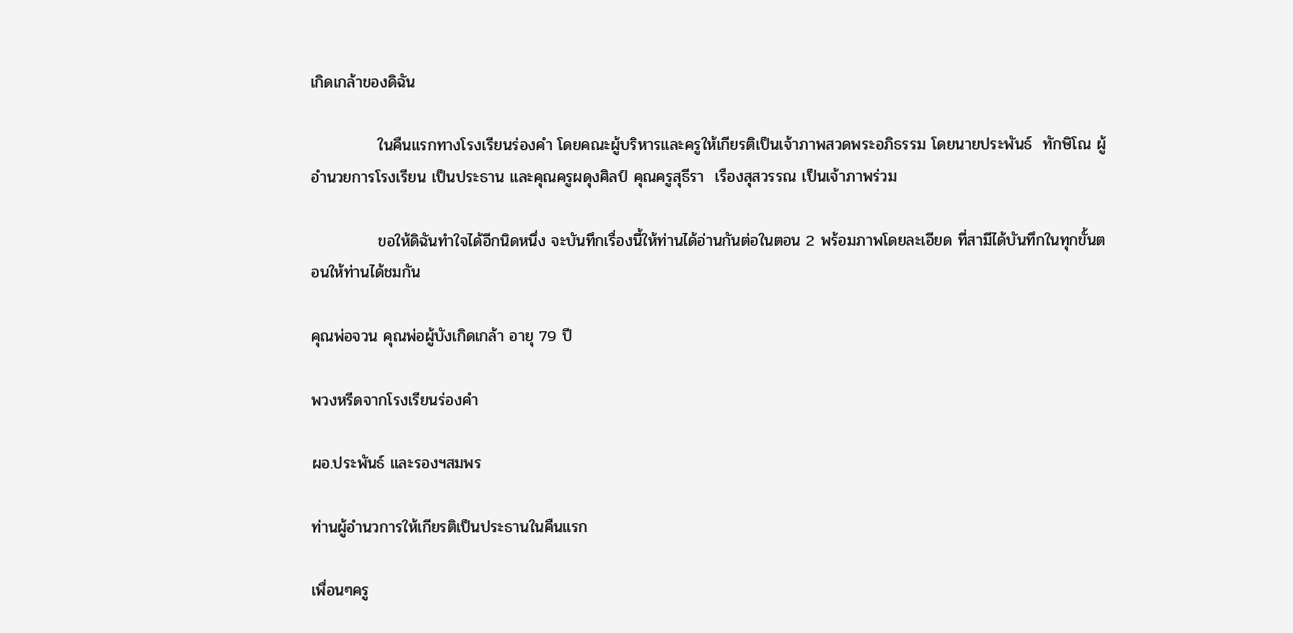เกิดเกล้าของดิฉัน

            ในคืนแรกทางโรงเรียนร่องคำ โดยคณะผู้บริหารและครูให้เกียรติเป็นเจ้าภาพสวดพระอภิธรรม โดยนายประพันธ์  ทักษิโณ ผู้อำนวยการโรงเรียน เป็นประธาน และคุณครูผดุงศิลป์ คุณครูสุธีรา  เรืองสุสวรรณ เป็นเจ้าภาพร่วม

            ขอให้ดิฉันทำใจได้อีกนิดหนึ่ง จะบันทึกเรื่องนี้ให้ท่านได้อ่านกันต่อในตอน 2 พร้อมภาพโดยละเอียด ที่สามีได้บันทึกในทุกขั้นตอนให้ท่านได้ชมกัน

คุณพ่อจวน คุณพ่อผู้บังเกิดเกล้า อายุ 79 ปี

พวงหรีดจากโรงเรียนร่องคำ

ผอ.ประพันธ์ และรองฯสมพร

ท่านผู้อำนวการให้เกียรติเป็นประธานในคืนแรก

เพื่อนๆครู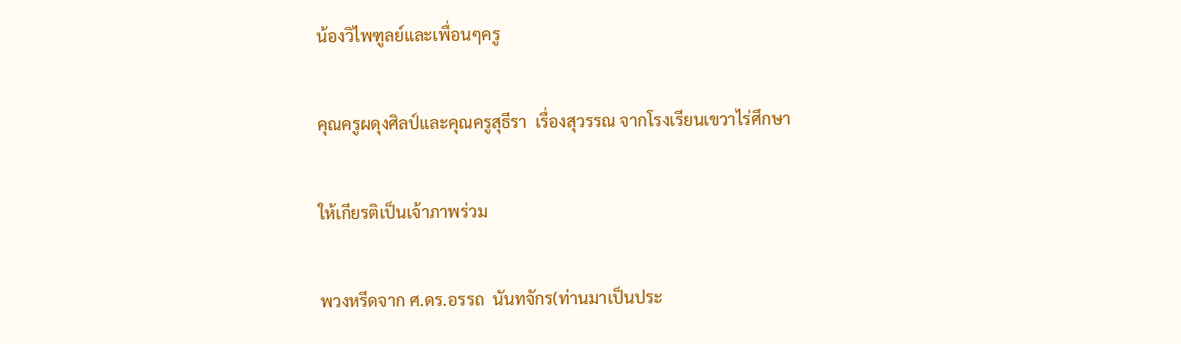น้องวิไพฑูลย์และเพื่อนๆครู

คุณครูผดุงศิลป์และคุณครูสุธีรา  เรื่องสุวรรณ จากโรงเรียนเขวาไร่ศึกษา

ให้เกียรติเป็นเจ้าภาพร่วม

พวงหรีดจาก ศ.ดร.อรรถ  นันทจักร(ท่านมาเป็นประ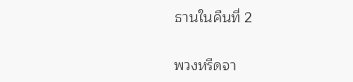ธานในคืนที่ 2

พวงหรีดจา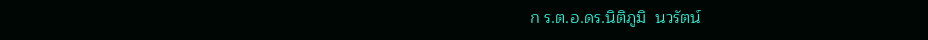ก ร.ต.อ.ดร.นิติภูมิ  นวรัตน์